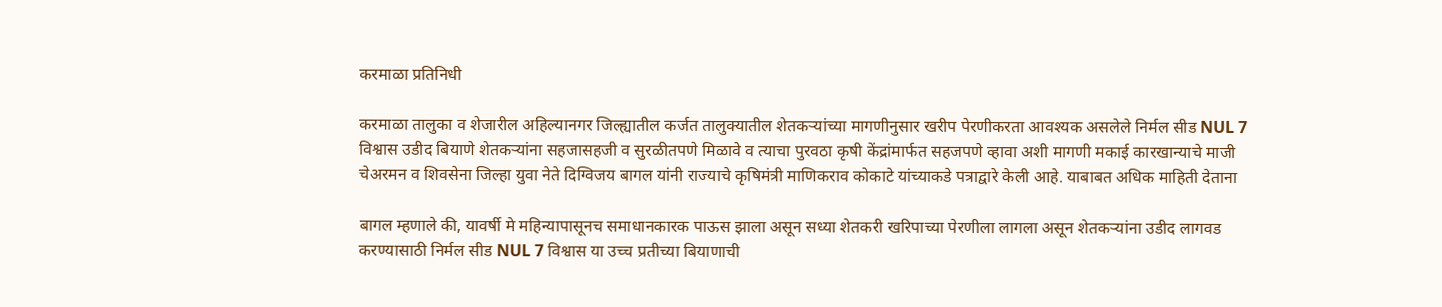करमाळा प्रतिनिधी

करमाळा तालुका व शेजारील अहिल्यानगर जिल्ह्यातील कर्जत तालुक्यातील शेतकऱ्यांच्या मागणीनुसार खरीप पेरणीकरता आवश्यक असलेले निर्मल सीड NUL 7 विश्वास उडीद बियाणे शेतकऱ्यांना सहजासहजी व सुरळीतपणे मिळावे व त्याचा पुरवठा कृषी केंद्रांमार्फत सहजपणे व्हावा अशी मागणी मकाई कारखान्याचे माजी चेअरमन व शिवसेना जिल्हा युवा नेते दिग्विजय बागल यांनी राज्याचे कृषिमंत्री माणिकराव कोकाटे यांच्याकडे पत्राद्वारे केली आहे. याबाबत अधिक माहिती देताना

बागल म्हणाले की, यावर्षी मे महिन्यापासूनच समाधानकारक पाऊस झाला असून सध्या शेतकरी खरिपाच्या पेरणीला लागला असून शेतकऱ्यांना उडीद लागवड करण्यासाठी निर्मल सीड NUL 7 विश्वास या उच्च प्रतीच्या बियाणाची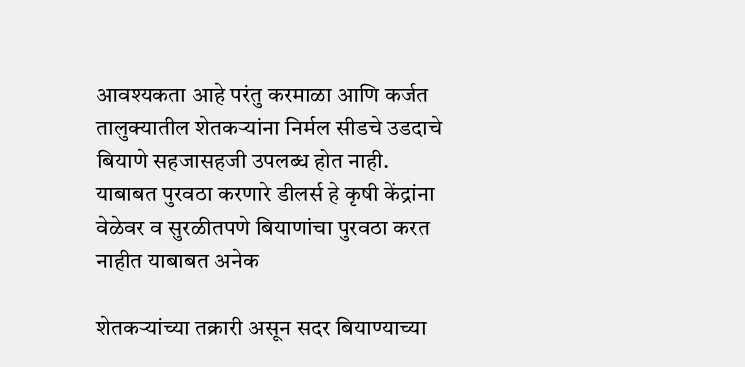आवश्यकता आहे परंतु करमाळा आणि कर्जत तालुक्यातील शेतकऱ्यांना निर्मल सीडचे उडदाचे बियाणे सहजासहजी उपलब्ध होत नाही. याबाबत पुरवठा करणारे डीलर्स हे कृषी केंद्रांना वेळेवर व सुरळीतपणे बियाणांचा पुरवठा करत नाहीत याबाबत अनेक

शेतकऱ्यांच्या तक्रारी असून सदर बियाण्याच्या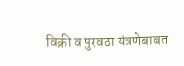विक्री व पुरवठा यंत्रणेबाबत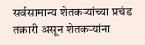सर्वसामान्य शेतकऱ्यांच्या प्रचंड तक्रारी असून शेतकऱ्यांना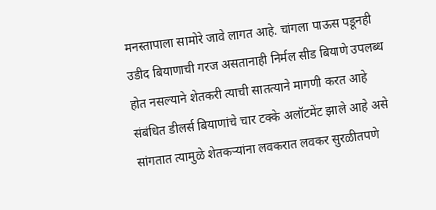मनस्तापाला सामोरे जावे लागत आहे. चांगला पाऊस पडूनही उडीद बियाणाची गरज असतानाही निर्मल सीड बियाणे उपलब्ध होत नसल्याने शेतकरी त्याची सातत्याने मागणी करत आहे संबंधित डीलर्स बियाणांचे चार टक्के अलॉटमेंट झाले आहे असे सांगतात त्यामुळे शेतकऱ्यांना लवकरात लवकर सुरळीतपणे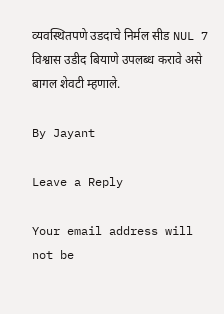व्यवस्थितपणे उडदाचे निर्मल सीड NUL 7 विश्वास उडीद बियाणे उपलब्ध करावे असे बागल शेवटी म्हणाले.

By Jayant

Leave a Reply

Your email address will not be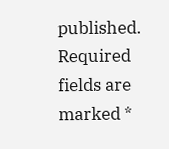published. Required fields are marked *